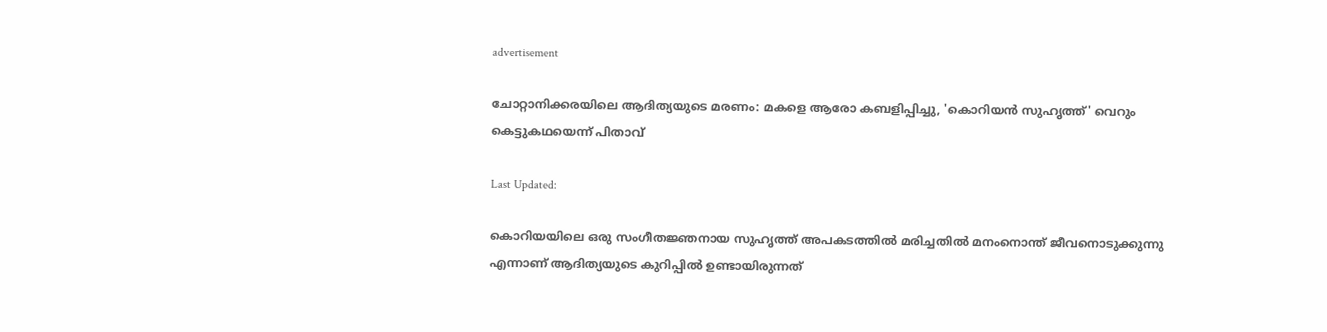advertisement

ചോറ്റാനിക്കരയിലെ ആദിത്യയുടെ മരണം: മകളെ ആരോ കബളിപ്പിച്ചു, 'കൊറിയൻ സുഹൃത്ത്' വെറും കെട്ടുകഥയെന്ന് പിതാവ്

Last Updated:

കൊറിയയിലെ ഒരു സംഗീതജ്ഞനായ സുഹൃത്ത് അപകടത്തിൽ മരിച്ചതിൽ മനംനൊന്ത് ജീവനൊടുക്കുന്നു എന്നാണ് ആദിത്യയുടെ കുറിപ്പിൽ ഉണ്ടായിരുന്നത്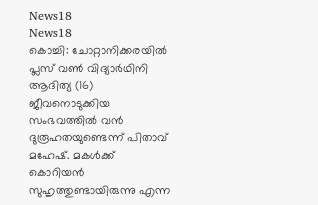News18
News18
കൊച്ചി: ചോറ്റാനിക്കരയിൽ പ്ലസ് വൺ വിദ്യാർഥിനി ആദിത്യ (16) ജീവനൊടുക്കിയ സംഭവത്തിൽ വൻ ദുരൂഹതയുണ്ടെന്ന് പിതാവ് മഹേഷ്. മകൾക്ക് കൊറിയൻ സുഹൃത്തുണ്ടായിരുന്നു എന്ന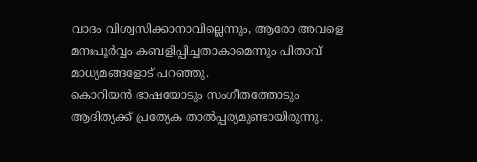വാദം വിശ്വസിക്കാനാവില്ലെന്നും, ആരോ അവളെ മനഃപൂർവ്വം കബളിപ്പിച്ചതാകാമെന്നും പിതാവ് മാധ്യമങ്ങളോട് പറഞ്ഞു.
കൊറിയൻ ഭാഷയോടും സംഗീതത്തോടും ആദിത്യക്ക് പ്രത്യേക താൽപ്പര്യമുണ്ടായിരുന്നു.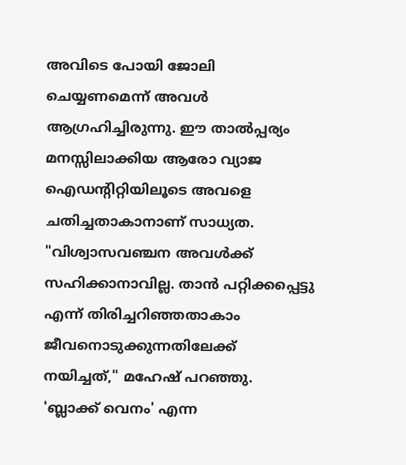അവിടെ പോയി ജോലി ചെയ്യണമെന്ന് അവൾ ആഗ്രഹിച്ചിരുന്നു. ഈ താൽപ്പര്യം മനസ്സിലാക്കിയ ആരോ വ്യാജ ഐഡന്റിറ്റിയിലൂടെ അവളെ ചതിച്ചതാകാനാണ് സാധ്യത. "വിശ്വാസവഞ്ചന അവൾക്ക് സഹിക്കാനാവില്ല. താൻ പറ്റിക്കപ്പെട്ടു എന്ന് തിരിച്ചറിഞ്ഞതാകാം ജീവനൊടുക്കുന്നതിലേക്ക് നയിച്ചത്," മഹേഷ് പറഞ്ഞു.
'ബ്ലാക്ക് വെനം' എന്ന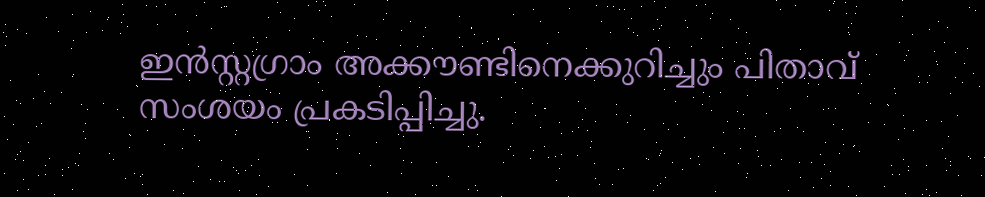ഇൻസ്റ്റഗ്രാം അക്കൗണ്ടിനെക്കുറിച്ചും പിതാവ് സംശയം പ്രകടിപ്പിച്ചു.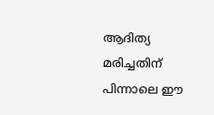ആദിത്യ മരിച്ചതിന് പിന്നാലെ ഈ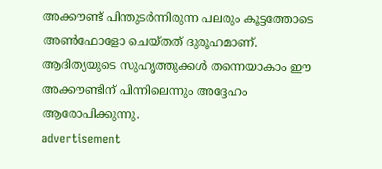അക്കൗണ്ട് പിന്തുടർന്നിരുന്ന പലരും കൂട്ടത്തോടെ അൺഫോളോ ചെയ്തത് ദുരൂഹമാണ്. ആദിത്യയുടെ സുഹൃത്തുക്കൾ തന്നെയാകാം ഈ അക്കൗണ്ടിന് പിന്നിലെന്നും അദ്ദേഹം ആരോപിക്കുന്നു.
advertisement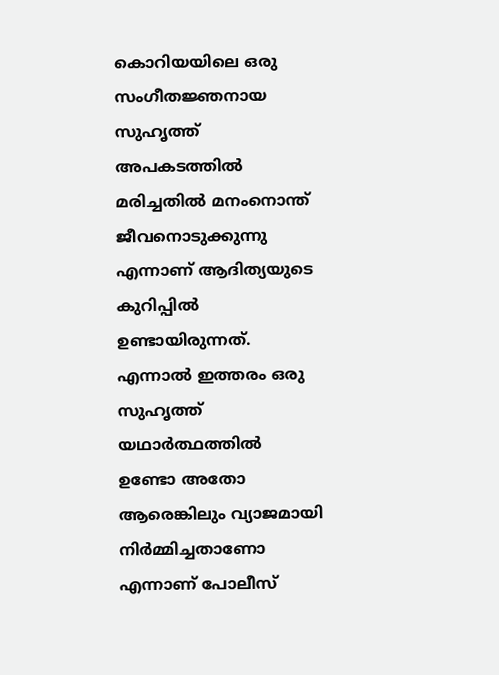കൊറിയയിലെ ഒരു സംഗീതജ്ഞനായ സുഹൃത്ത് അപകടത്തിൽ മരിച്ചതിൽ മനംനൊന്ത് ജീവനൊടുക്കുന്നു എന്നാണ് ആദിത്യയുടെ കുറിപ്പിൽ ഉണ്ടായിരുന്നത്. എന്നാൽ ഇത്തരം ഒരു സുഹൃത്ത് യഥാർത്ഥത്തിൽ ഉണ്ടോ അതോ ആരെങ്കിലും വ്യാജമായി നിർമ്മിച്ചതാണോ എന്നാണ് പോലീസ്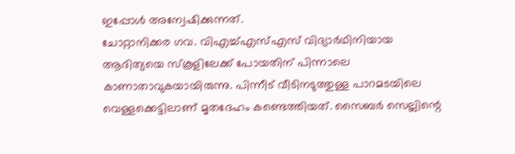ഇപ്പോൾ അന്വേഷിക്കുന്നത്.
ചോറ്റാനിക്കര ഗവ. വിഎച്ച്എസ്എസ് വിദ്യാർഥിനിയായ ആദിത്യയെ സ്കൂളിലേക്ക് പോയതിന് പിന്നാലെ കാണാതാവുകയായിരുന്നു. പിന്നീട് വീടിനടുത്തുള്ള പാറമടയിലെ വെള്ളക്കെട്ടിലാണ് മൃതദേഹം കണ്ടെത്തിയത്. സൈബർ സെല്ലിന്റെ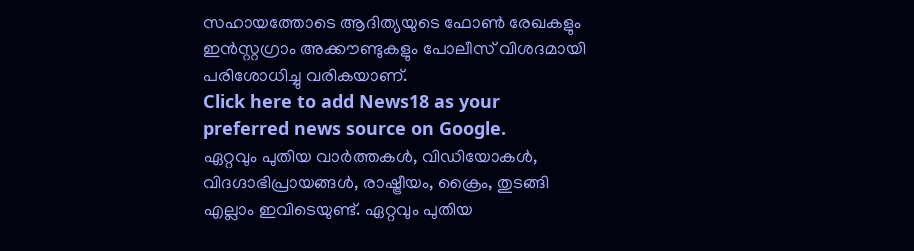സഹായത്തോടെ ആദിത്യയുടെ ഫോൺ രേഖകളും ഇൻസ്റ്റഗ്രാം അക്കൗണ്ടുകളും പോലീസ് വിശദമായി പരിശോധിച്ചു വരികയാണ്.
Click here to add News18 as your preferred news source on Google.
ഏറ്റവും പുതിയ വാർത്തകൾ, വിഡിയോകൾ, വിദഗ്ദാഭിപ്രായങ്ങൾ, രാഷ്ട്രീയം, ക്രൈം, തുടങ്ങി എല്ലാം ഇവിടെയുണ്ട്. ഏറ്റവും പുതിയ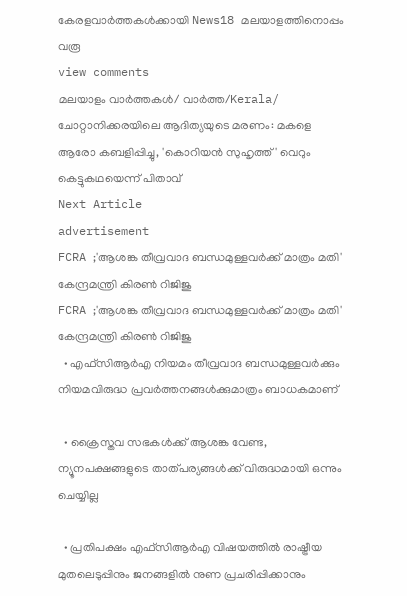കേരളവാർത്തകൾക്കായി News18 മലയാളത്തിനൊപ്പം വരൂ
view comments
മലയാളം വാർത്തകൾ/ വാർത്ത/Kerala/
ചോറ്റാനിക്കരയിലെ ആദിത്യയുടെ മരണം: മകളെ ആരോ കബളിപ്പിച്ചു, 'കൊറിയൻ സുഹൃത്ത്' വെറും കെട്ടുകഥയെന്ന് പിതാവ്
Next Article
advertisement
FCRA ;'ആശങ്ക തീവ്രവാദ ബന്ധമുള്ളവർക്ക് മാത്രം മതി' കേന്ദ്രമന്ത്രി കിരണ്‍ റിജിജു
FCRA ;'ആശങ്ക തീവ്രവാദ ബന്ധമുള്ളവർക്ക് മാത്രം മതി' കേന്ദ്രമന്ത്രി കിരണ്‍ റിജിജു
  • എഫ്‌സിആർഎ നിയമം തീവ്രവാദ ബന്ധമുള്ളവർക്കും നിയമവിരുദ്ധ പ്രവർത്തനങ്ങൾക്കുമാത്രം ബാധകമാണ്

  • ക്രൈസ്തവ സഭകൾക്ക് ആശങ്ക വേണ്ട, ന്യൂനപക്ഷങ്ങളുടെ താത്പര്യങ്ങൾക്ക് വിരുദ്ധമായി ഒന്നും ചെയ്യില്ല

  • പ്രതിപക്ഷം എഫ്‌സിആർഎ വിഷയത്തിൽ രാഷ്ട്രീയ മുതലെടുപ്പിനും ജനങ്ങളിൽ നുണ പ്രചരിപ്പിക്കാനും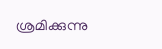ശ്രമിക്കുന്നു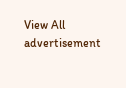View All
advertisement